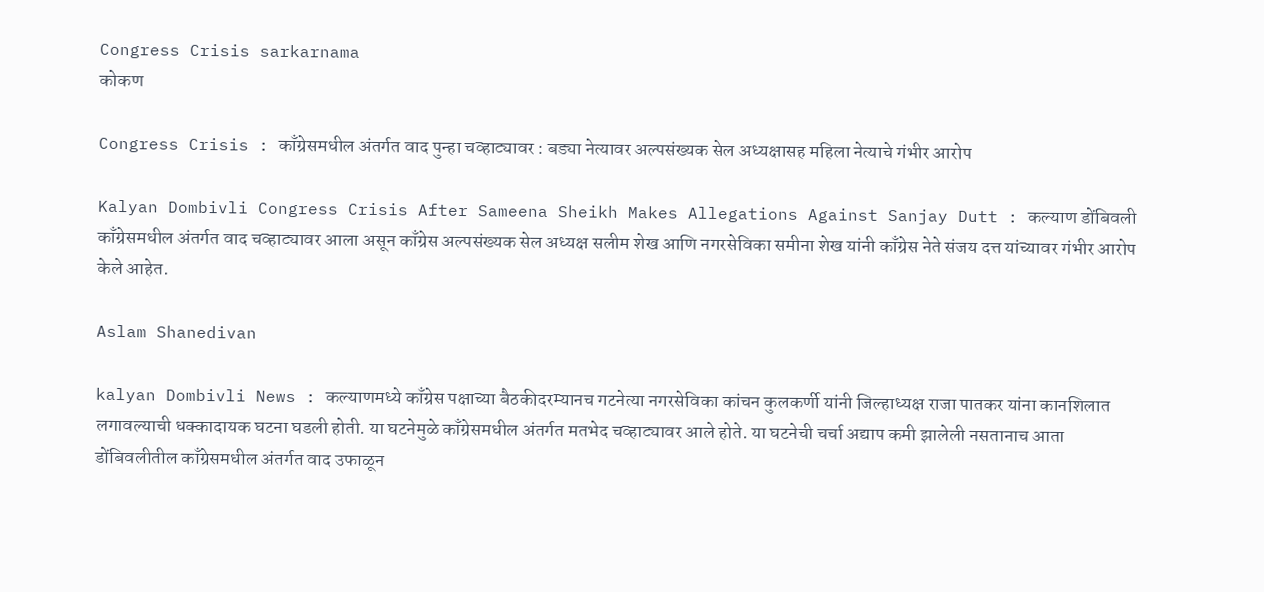Congress Crisis sarkarnama
कोकण

Congress Crisis : काँग्रेसमधील अंतर्गत वाद पुन्हा चव्हाट्यावर : बड्या नेत्यावर अल्पसंख्यक सेल अध्यक्षासह महिला नेत्याचे गंभीर आरोप

Kalyan Dombivli Congress Crisis After Sameena Sheikh Makes Allegations Against Sanjay Dutt : कल्याण डोंबिवली काँग्रेसमधील अंतर्गत वाद चव्हाट्यावर आला असून काँग्रेस अल्पसंख्यक सेल अध्यक्ष सलीम शेख आणि नगरसेविका समीना शेख यांनी काँग्रेस नेते संजय दत्त यांच्यावर गंभीर आरोप केले आहेत.

Aslam Shanedivan

kalyan Dombivli News : कल्याणमध्ये काँग्रेस पक्षाच्या बैठकीदरम्यानच गटनेत्या नगरसेविका कांचन कुलकर्णी यांनी जिल्हाध्यक्ष राजा पातकर यांना कानशिलात लगावल्याची धक्कादायक घटना घडली होती. या घटनेमुळे काँग्रेसमधील अंतर्गत मतभेद चव्हाट्यावर आले होते. या घटनेची चर्चा अद्याप कमी झालेली नसतानाच आता डोंबिवलीतील काँग्रेसमधील अंतर्गत वाद उफाळून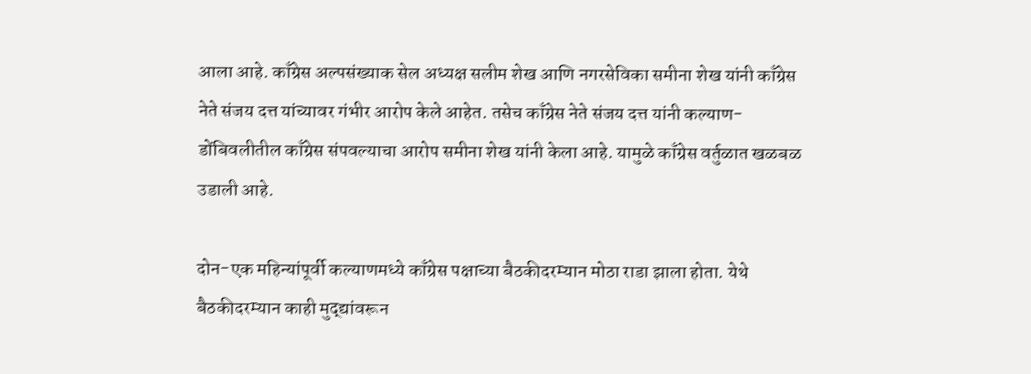आला आहे. काँग्रेस अल्पसंख्याक सेल अध्यक्ष सलीम शेख आणि नगरसेविका समीना शेख यांनी काँग्रेस नेते संजय दत्त यांच्यावर गंभीर आरोप केले आहेत. तसेच काँग्रेस नेते संजय दत्त यांनी कल्याण-डोंबिवलीतील काँग्रेस संपवल्याचा आरोप समीना शेख यांनी केला आहे. यामुळे काँग्रेस वर्तुळात खळबळ उडाली आहे.

दोन-एक महिन्यांपूर्वी कल्याणमध्ये काँग्रेस पक्षाच्या बैठकीदरम्यान मोठा राडा झाला होता. येथे बैठकीदरम्यान काही मुद्द्यांवरून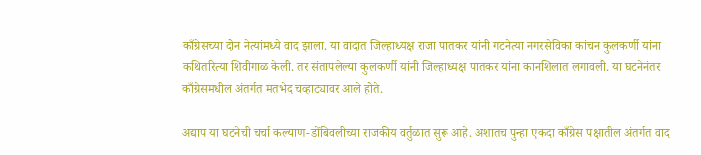काँग्रेसच्या दोन नेत्यांमध्ये वाद झाला. या वादात जिल्हाध्यक्ष राजा पातकर यांनी गटनेत्या नगरसेविका कांचन कुलकर्णी यांना कथितरित्या शिवीगाळ केली. तर संतापलेल्या कुलकर्णी यांनी जिल्हाध्यक्ष पातकर यांना कानशिलात लगावली. या घटनेनंतर काँग्रेसमधील अंतर्गत मतभेद चव्हाट्यावर आले होते.

अद्याप या घटनेची चर्चा कल्याण-डोंबिवलीच्या राजकीय वर्तुळात सुरू आहे. अशातच पुन्हा एकदा काँग्रेस पक्षातील अंतर्गत वाद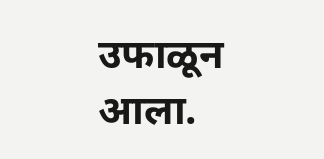उफाळून आला.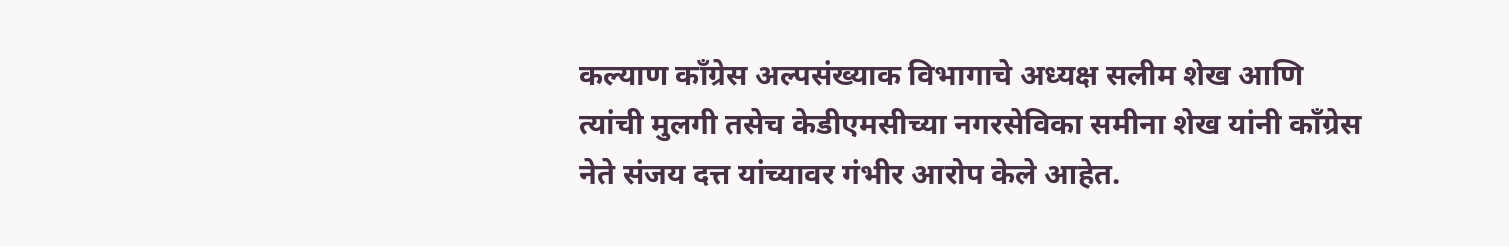कल्याण काँग्रेस अल्पसंख्याक विभागाचे अध्यक्ष सलीम शेख आणि त्यांची मुलगी तसेच केडीएमसीच्या नगरसेविका समीना शेख यांनी काँग्रेस नेते संजय दत्त यांच्यावर गंभीर आरोप केले आहेत.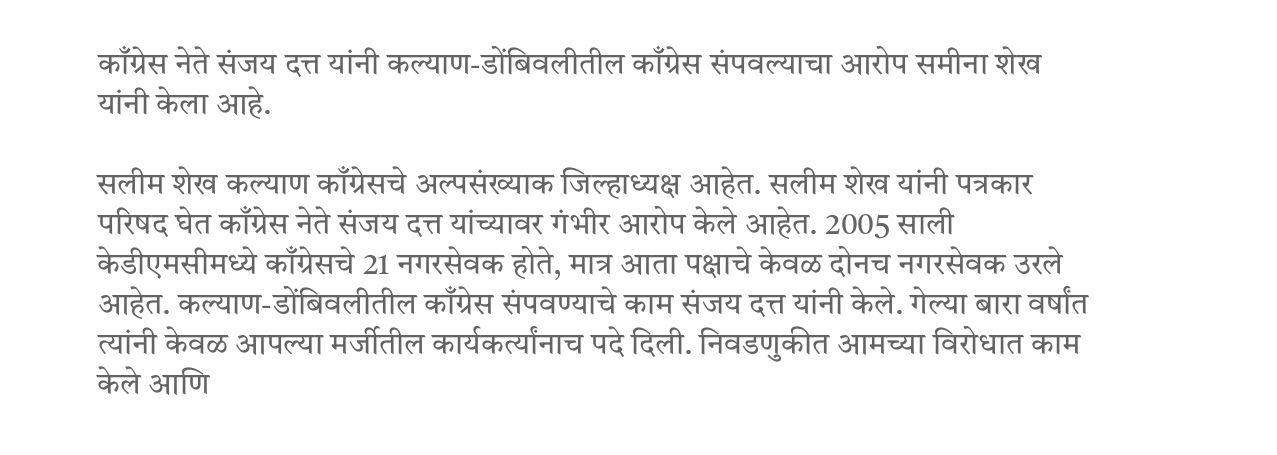काँग्रेस नेते संजय दत्त यांनी कल्याण-डोंबिवलीतील काँग्रेस संपवल्याचा आरोप समीना शेख यांनी केला आहे.

सलीम शेख कल्याण काँग्रेसचे अल्पसंख्याक जिल्हाध्यक्ष आहेत. सलीम शेख यांनी पत्रकार परिषद घेत काँग्रेस नेते संजय दत्त यांच्यावर गंभीर आरोप केले आहेत. 2005 साली केडीएमसीमध्ये काँग्रेसचे 21 नगरसेवक होते, मात्र आता पक्षाचे केवळ दोनच नगरसेवक उरले आहेत. कल्याण-डोंबिवलीतील काँग्रेस संपवण्याचे काम संजय दत्त यांनी केले. गेल्या बारा वर्षांत त्यांनी केवळ आपल्या मर्जीतील कार्यकर्त्यांनाच पदे दिली. निवडणुकीत आमच्या विरोधात काम केले आणि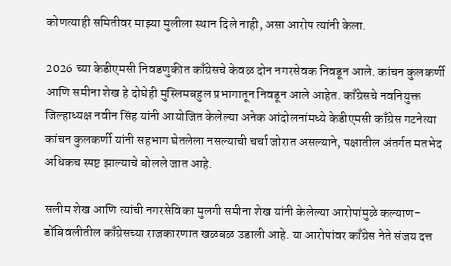कोणत्याही समितीवर माझ्या मुलीला स्थान दिले नाही, असा आरोप त्यांनी केला.

2026 च्या केडीएमसी निवडणुकीत काँग्रेसचे केवळ दोन नगरसेवक निवडून आले. कांचन कुलकर्णी आणि समीना शेख हे दोघेही मुस्लिमबहुल प्रभागातून निवडून आले आहेत. काँग्रेसचे नवनियुक्त जिल्हाध्यक्ष नवीन सिंह यांनी आयोजित केलेल्या अनेक आंदोलनांमध्ये केडीएमसी काँग्रेस गटनेत्या कांचन कुलकर्णी यांनी सहभाग घेतलेला नसल्याची चर्चा जोरात असल्याने, पक्षातील अंतर्गत मतभेद अधिकच स्पष्ट झाल्याचे बोलले जात आहे.

सलीम शेख आणि त्यांची नगरसेविका मुलगी समीना शेख यांनी केलेल्या आरोपांमुळे कल्याण-डोंबिवलीतील काँग्रेसच्या राजकारणात खळबळ उडाली आहे. या आरोपांवर काँग्रेस नेते संजय दत्त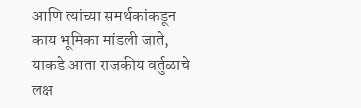आणि त्यांच्या समर्थकांकडून काय भूमिका मांडली जाते, याकडे आता राजकीय वर्तुळाचे लक्ष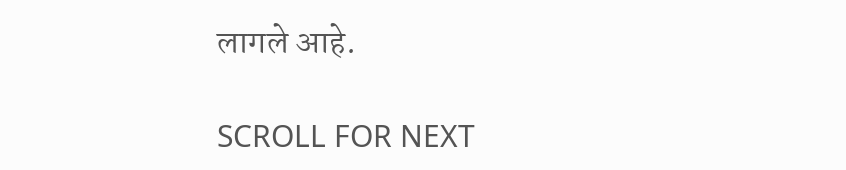लागले आहे.

SCROLL FOR NEXT